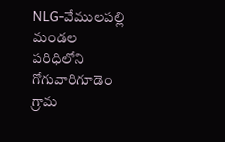NLG-వేములపల్లి మండల పరిధిలోని గోగువారిగూడెం గ్రామ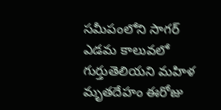సమీపంలోని సాగర్ ఎడమ కాలువలో గుర్తుతెలియని మహిళ మృతదేహం ఈరోజు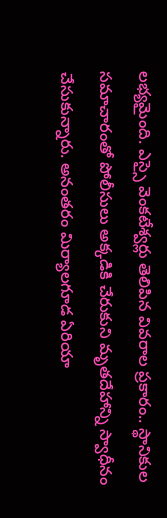లభ్యమైంది. ఎస్సై వెంకటేశ్వర్లు తెలిపిన వివరాల ప్రకారం.. స్థానికుల సమాచారంతో పోలీసులు అక్కడికి చేరుకుని మృతదేహాన్ని స్వాధీనం చేసుకున్నారు. అనంతరం మిర్యాలగూడ ఏరియా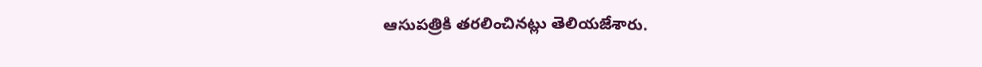ఆసుపత్రికి తరలించినట్లు తెలియజేశారు.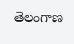తెలంగాణ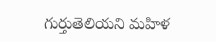గుర్తుతెలియని మహిళ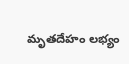మృతదేహం లభ్యం